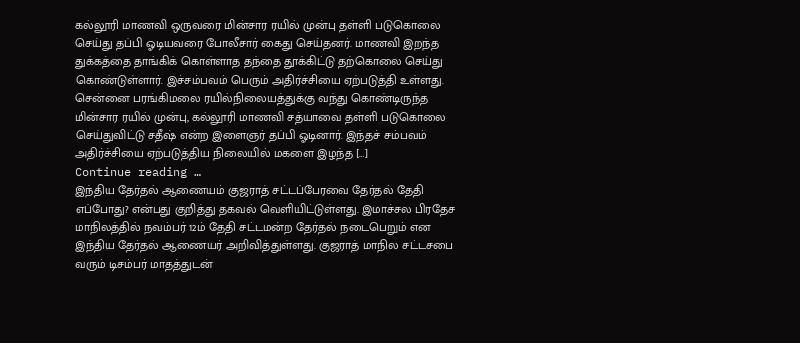கல்லூரி மாணவி ஒருவரை மின்சார ரயில் முன்பு தள்ளி படுகொலை செய்து தப்பி ஓடியவரை போலீசார் கைது செய்தனர். மாணவி இறந்த துக்கத்தை தாங்கிக் கொள்ளாத தந்தை தூக்கிட்டு தற்கொலை செய்து கொண்டுள்ளார். இச்சம்பவம் பெரும் அதிர்ச்சியை ஏற்படுத்தி உள்ளது. சென்னை பரங்கிமலை ரயில்நிலையத்துக்கு வந்து கொண்டிருந்த மின்சார ரயில் முன்பு, கல்லூரி மாணவி சத்யாவை தள்ளி படுகொலை செய்துவிட்டு சதீஷ் என்ற இளைஞர் தப்பி ஓடினார். இந்தச் சம்பவம் அதிர்ச்சியை ஏற்படுத்திய நிலையில் மகளை இழந்த […]
Continue reading …
இந்திய தேர்தல் ஆணையம் குஜராத் சட்டப்பேரவை தேர்தல் தேதி எப்போது? என்பது குறித்து தகவல் வெளியிட்டுள்ளது. இமாச்சல பிரதேச மாநிலத்தில் நவம்பர் 12ம் தேதி சட்டமன்ற தேர்தல் நடைபெறும் என இந்திய தேர்தல் ஆணையர் அறிவித்துள்ளது. குஜராத் மாநில சட்டசபை வரும் டிசம்பர் மாதத்துடன்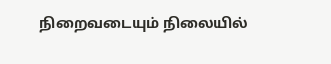நிறைவடையும் நிலையில்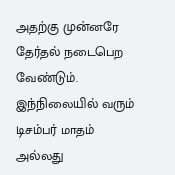அதற்கு முன்னரே தேர்தல் நடைபெற வேண்டும். இந்நிலையில் வரும் டிசம்பர் மாதம் அல்லது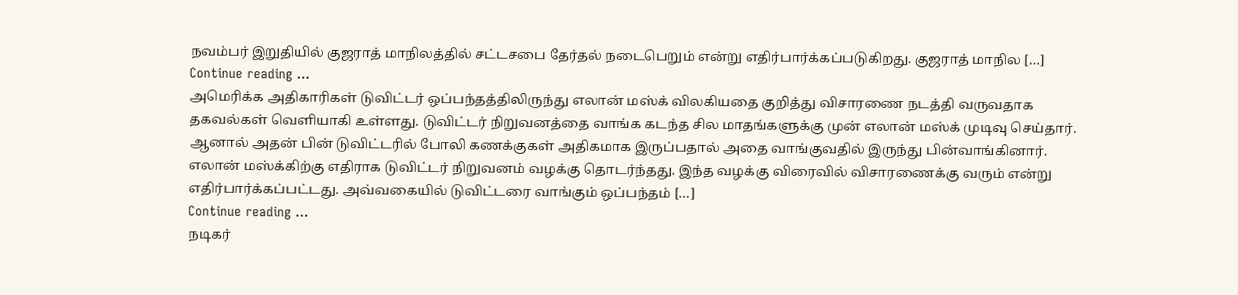நவம்பர் இறுதியில் குஜராத் மாநிலத்தில் சட்டசபை தேர்தல் நடைபெறும் என்று எதிர்பார்க்கப்படுகிறது. குஜராத் மாநில […]
Continue reading …
அமெரிக்க அதிகாரிகள் டுவிட்டர் ஒப்பந்தத்திலிருந்து எலான் மஸ்க் விலகியதை குறித்து விசாரணை நடத்தி வருவதாக தகவல்கள் வெளியாகி உள்ளது. டுவிட்டர் நிறுவனத்தை வாங்க கடந்த சில மாதங்களுக்கு முன் எலான் மஸ்க் முடிவு செய்தார். ஆனால் அதன் பின் டுவிட்டரில் போலி கணக்குகள் அதிகமாக இருப்பதால் அதை வாங்குவதில் இருந்து பின்வாங்கினார். எலான் மஸ்க்கிற்கு எதிராக டுவிட்டர் நிறுவனம் வழக்கு தொடர்ந்தது. இந்த வழக்கு விரைவில் விசாரணைக்கு வரும் என்று எதிர்பார்க்கப்பட்டது. அவ்வகையில் டுவிட்டரை வாங்கும் ஒப்பந்தம் […]
Continue reading …
நடிகர்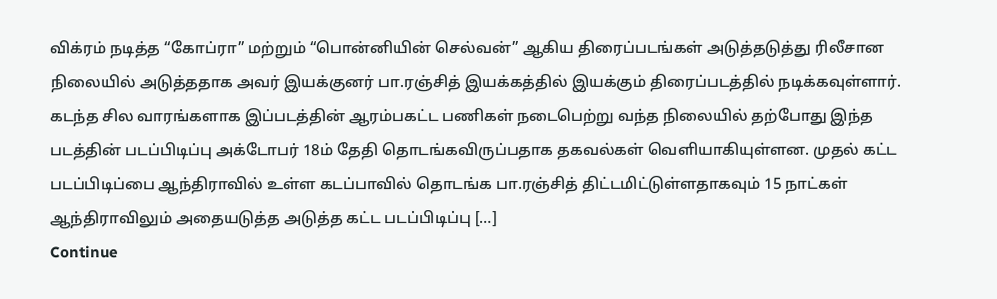விக்ரம் நடித்த “கோப்ரா” மற்றும் “பொன்னியின் செல்வன்” ஆகிய திரைப்படங்கள் அடுத்தடுத்து ரிலீசான நிலையில் அடுத்ததாக அவர் இயக்குனர் பா.ரஞ்சித் இயக்கத்தில் இயக்கும் திரைப்படத்தில் நடிக்கவுள்ளார். கடந்த சில வாரங்களாக இப்படத்தின் ஆரம்பகட்ட பணிகள் நடைபெற்று வந்த நிலையில் தற்போது இந்த படத்தின் படப்பிடிப்பு அக்டோபர் 18ம் தேதி தொடங்கவிருப்பதாக தகவல்கள் வெளியாகியுள்ளன. முதல் கட்ட படப்பிடிப்பை ஆந்திராவில் உள்ள கடப்பாவில் தொடங்க பா.ரஞ்சித் திட்டமிட்டுள்ளதாகவும் 15 நாட்கள் ஆந்திராவிலும் அதையடுத்த அடுத்த கட்ட படப்பிடிப்பு […]
Continue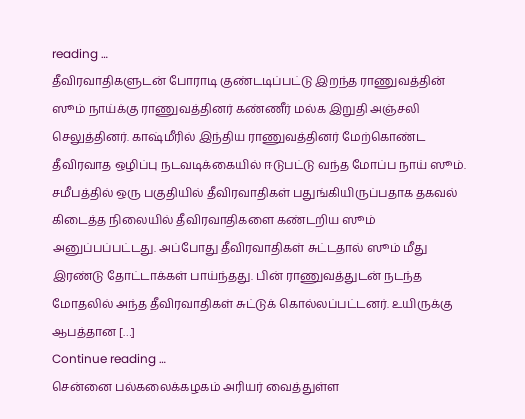reading …
தீவிரவாதிகளுடன் போராடி குண்டடிப்பட்டு இறந்த ராணுவத்தின் ஸூம் நாய்க்கு ராணுவத்தினர் கண்ணீர் மல்க இறுதி அஞ்சலி செலுத்தினர். காஷ்மீரில் இந்திய ராணுவத்தினர் மேற்கொண்ட தீவிரவாத ஒழிப்பு நடவடிக்கையில் ஈடுபட்டு வந்த மோப்ப நாய் ஸூம். சமீபத்தில் ஒரு பகுதியில் தீவிரவாதிகள் பதுங்கியிருப்பதாக தகவல் கிடைத்த நிலையில் தீவிரவாதிகளை கண்டறிய ஸூம் அனுப்பப்பட்டது. அப்போது தீவிரவாதிகள் சுட்டதால் ஸூம் மீது இரண்டு தோட்டாக்கள் பாய்ந்தது. பின் ராணுவத்துடன் நடந்த மோதலில் அந்த தீவிரவாதிகள் சுட்டுக் கொல்லப்பட்டனர். உயிருக்கு ஆபத்தான […]
Continue reading …
சென்னை பல்கலைக்கழகம் அரியர் வைத்துள்ள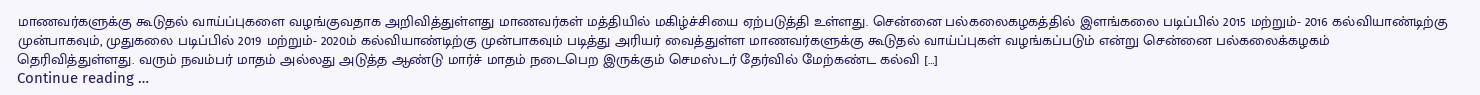மாணவர்களுக்கு கூடுதல் வாய்ப்புகளை வழங்குவதாக அறிவித்துள்ளது மாணவர்கள் மத்தியில் மகிழ்ச்சியை ஏற்படுத்தி உள்ளது. சென்னை பல்கலைகழகத்தில் இளங்கலை படிப்பில் 2015 மற்றும்- 2016 கல்வியாண்டிற்கு முன்பாகவும், முதுகலை படிப்பில் 2019 மற்றும்- 2020ம் கல்வியாண்டிற்கு முன்பாகவும் படித்து அரியர் வைத்துள்ள மாணவர்களுக்கு கூடுதல் வாய்ப்புகள் வழங்கப்படும் என்று சென்னை பல்கலைக்கழகம் தெரிவித்துள்ளது. வரும் நவம்பர் மாதம் அல்லது அடுத்த ஆண்டு மார்ச் மாதம் நடைபெற இருக்கும் செமஸ்டர் தேர்வில் மேற்கண்ட கல்வி […]
Continue reading …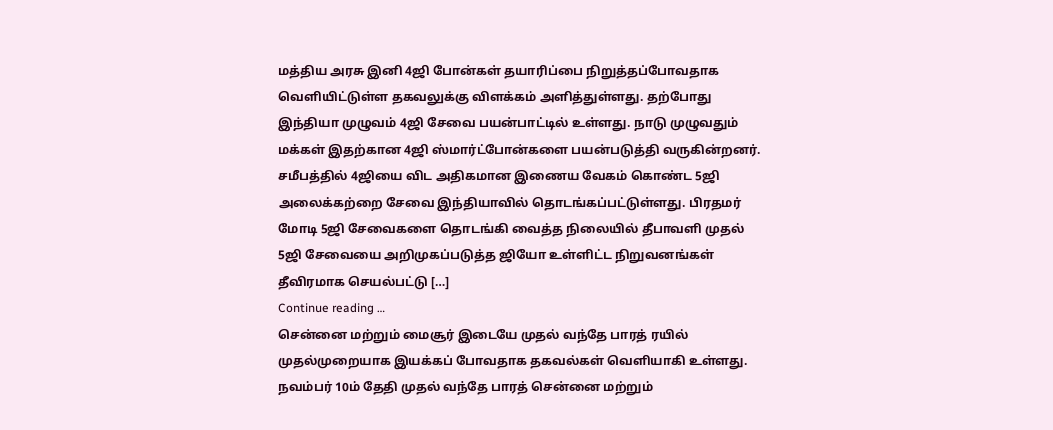மத்திய அரசு இனி 4ஜி போன்கள் தயாரிப்பை நிறுத்தப்போவதாக வெளியிட்டுள்ள தகவலுக்கு விளக்கம் அளித்துள்ளது. தற்போது இந்தியா முழுவம் 4ஜி சேவை பயன்பாட்டில் உள்ளது. நாடு முழுவதும் மக்கள் இதற்கான 4ஜி ஸ்மார்ட்போன்களை பயன்படுத்தி வருகின்றனர். சமீபத்தில் 4ஜியை விட அதிகமான இணைய வேகம் கொண்ட 5ஜி அலைக்கற்றை சேவை இந்தியாவில் தொடங்கப்பட்டுள்ளது. பிரதமர் மோடி 5ஜி சேவைகளை தொடங்கி வைத்த நிலையில் தீபாவளி முதல் 5ஜி சேவையை அறிமுகப்படுத்த ஜியோ உள்ளிட்ட நிறுவனங்கள் தீவிரமாக செயல்பட்டு […]
Continue reading …
சென்னை மற்றும் மைசூர் இடையே முதல் வந்தே பாரத் ரயில் முதல்முறையாக இயக்கப் போவதாக தகவல்கள் வெளியாகி உள்ளது. நவம்பர் 10ம் தேதி முதல் வந்தே பாரத் சென்னை மற்றும்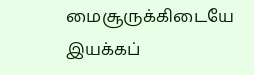மைசூருக்கிடையே இயக்கப்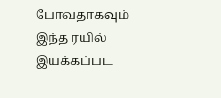போவதாகவும் இந்த ரயில் இயக்கப்பட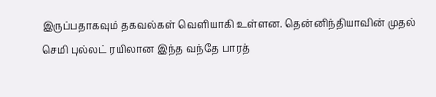இருப்பதாகவும் தகவல்கள் வெளியாகி உள்ளன. தென்னிந்தியாவின் முதல் செமி புல்லட் ரயிலான இந்த வந்தே பாரத்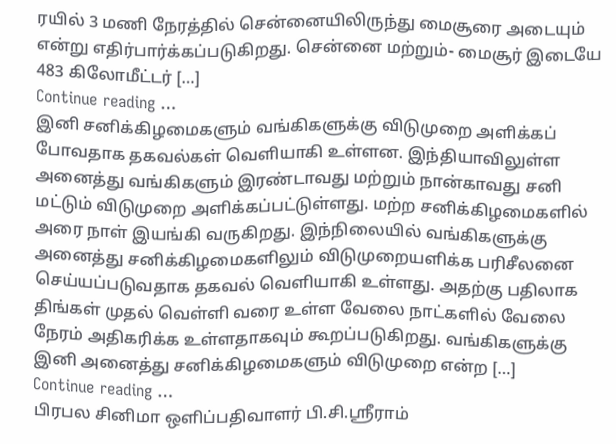ரயில் 3 மணி நேரத்தில் சென்னையிலிருந்து மைசூரை அடையும் என்று எதிர்பார்க்கப்படுகிறது. சென்னை மற்றும்- மைசூர் இடையே 483 கிலோமீட்டர் […]
Continue reading …
இனி சனிக்கிழமைகளும் வங்கிகளுக்கு விடுமுறை அளிக்கப் போவதாக தகவல்கள் வெளியாகி உள்ளன. இந்தியாவிலுள்ள அனைத்து வங்கிகளும் இரண்டாவது மற்றும் நான்காவது சனி மட்டும் விடுமுறை அளிக்கப்பட்டுள்ளது. மற்ற சனிக்கிழமைகளில் அரை நாள் இயங்கி வருகிறது. இந்நிலையில் வங்கிகளுக்கு அனைத்து சனிக்கிழமைகளிலும் விடுமுறையளிக்க பரிசீலனை செய்யப்படுவதாக தகவல் வெளியாகி உள்ளது. அதற்கு பதிலாக திங்கள் முதல் வெள்ளி வரை உள்ள வேலை நாட்களில் வேலை நேரம் அதிகரிக்க உள்ளதாகவும் கூறப்படுகிறது. வங்கிகளுக்கு இனி அனைத்து சனிக்கிழமைகளும் விடுமுறை என்ற […]
Continue reading …
பிரபல சினிமா ஒளிப்பதிவாளர் பி.சி.ஸ்ரீராம்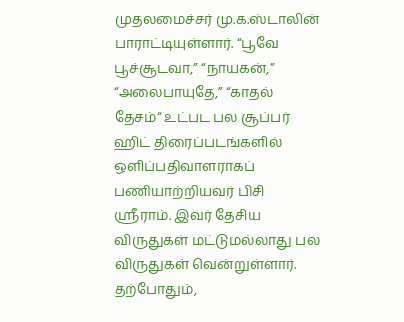முதலமைச்சர் மு.க.ஸ்டாலின் பாராட்டியுள்ளார். “பூவே பூச்சூடவா,” “நாயகன்,” “அலைபாயுதே,” “காதல் தேசம்“ உட்பட பல சூப்பர் ஹிட் திரைப்படங்களில் ஒளிப்பதிவாளராகப் பணியாற்றியவர் பிசி ஸ்ரீராம். இவர் தேசிய விருதுகள் மட்டுமல்லாது பல விருதுகள் வென்றுள்ளார். தற்போதும்,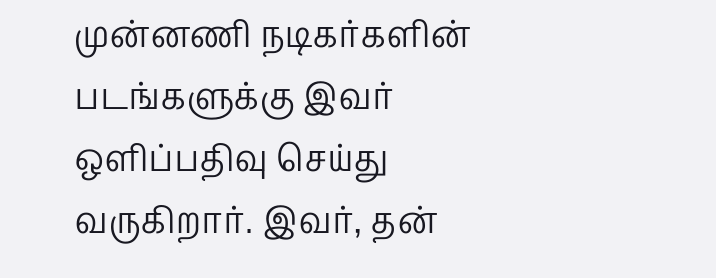முன்னணி நடிகர்களின் படங்களுக்கு இவர் ஒளிப்பதிவு செய்து வருகிறார். இவர், தன்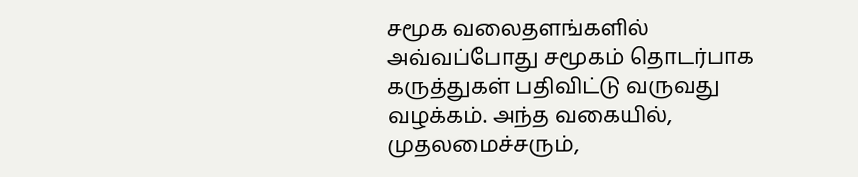சமூக வலைதளங்களில் அவ்வப்போது சமூகம் தொடர்பாக கருத்துகள் பதிவிட்டு வருவது வழக்கம். அந்த வகையில், முதலமைச்சரும்,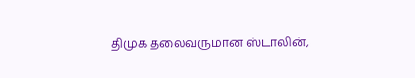திமுக தலைவருமான ஸ்டாலின்,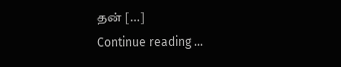தன் […]
Continue reading …